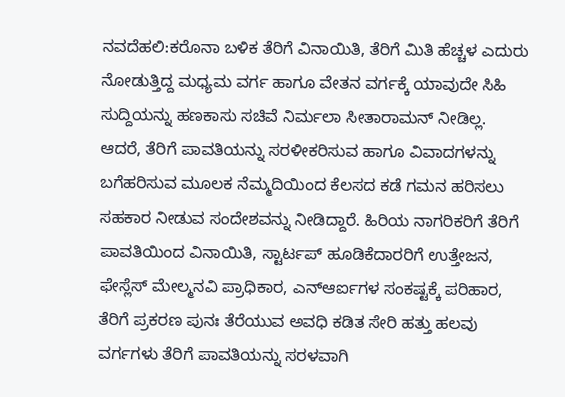ನವದೆಹಲಿ:ಕರೊನಾ ಬಳಿಕ ತೆರಿಗೆ ವಿನಾಯಿತಿ, ತೆರಿಗೆ ಮಿತಿ ಹೆಚ್ಚಳ ಎದುರು ನೋಡುತ್ತಿದ್ದ ಮಧ್ಯಮ ವರ್ಗ ಹಾಗೂ ವೇತನ ವರ್ಗಕ್ಕೆ ಯಾವುದೇ ಸಿಹಿ ಸುದ್ದಿಯನ್ನು ಹಣಕಾಸು ಸಚಿವೆ ನಿರ್ಮಲಾ ಸೀತಾರಾಮನ್ ನೀಡಿಲ್ಲ. ಆದರೆ, ತೆರಿಗೆ ಪಾವತಿಯನ್ನು ಸರಳೀಕರಿಸುವ ಹಾಗೂ ವಿವಾದಗಳನ್ನು ಬಗೆಹರಿಸುವ ಮೂಲಕ ನೆಮ್ಮದಿಯಿಂದ ಕೆಲಸದ ಕಡೆ ಗಮನ ಹರಿಸಲು ಸಹಕಾರ ನೀಡುವ ಸಂದೇಶವನ್ನು ನೀಡಿದ್ದಾರೆ. ಹಿರಿಯ ನಾಗರಿಕರಿಗೆ ತೆರಿಗೆ ಪಾವತಿಯಿಂದ ವಿನಾಯಿತಿ, ಸ್ಟಾರ್ಟಪ್ ಹೂಡಿಕೆದಾರರಿಗೆ ಉತ್ತೇಜನ, ಫೇಸ್ಲೆಸ್ ಮೇಲ್ಮನವಿ ಪ್ರಾಧಿಕಾರ, ಎನ್ಆರ್ಐಗಳ ಸಂಕಷ್ಟಕ್ಕೆ ಪರಿಹಾರ, ತೆರಿಗೆ ಪ್ರಕರಣ ಪುನಃ ತೆರೆಯುವ ಅವಧಿ ಕಡಿತ ಸೇರಿ ಹತ್ತು ಹಲವು ವರ್ಗಗಳು ತೆರಿಗೆ ಪಾವತಿಯನ್ನು ಸರಳವಾಗಿ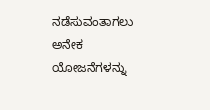ನಡೆಸುವಂತಾಗಲು ಅನೇಕ ಯೋಜನೆಗಳನ್ನು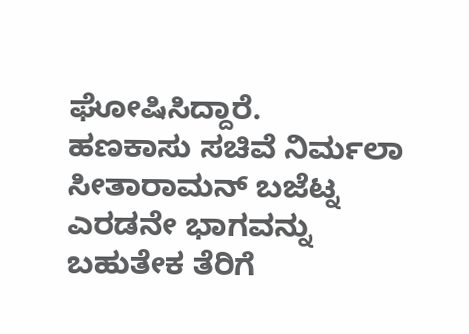ಘೋಷಿಸಿದ್ದಾರೆ.
ಹಣಕಾಸು ಸಚಿವೆ ನಿರ್ಮಲಾ ಸೀತಾರಾಮನ್ ಬಜೆಟ್ನ ಎರಡನೇ ಭಾಗವನ್ನು ಬಹುತೇಕ ತೆರಿಗೆ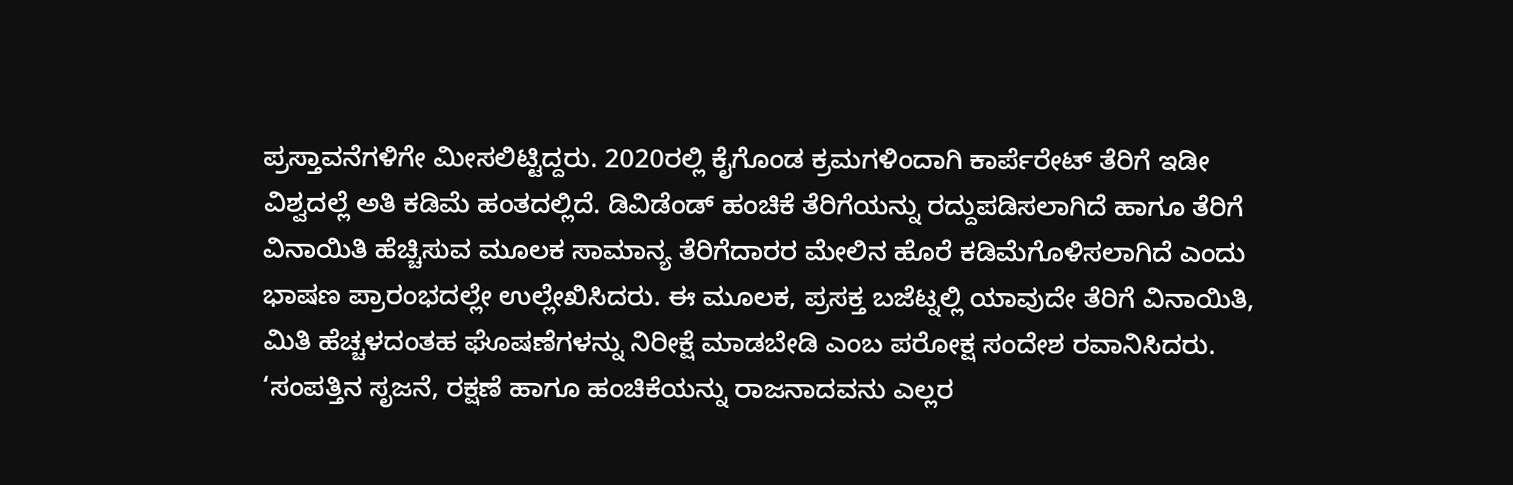ಪ್ರಸ್ತಾವನೆಗಳಿಗೇ ಮೀಸಲಿಟ್ಟಿದ್ದರು. 2020ರಲ್ಲಿ ಕೈಗೊಂಡ ಕ್ರಮಗಳಿಂದಾಗಿ ಕಾರ್ಪೆರೇಟ್ ತೆರಿಗೆ ಇಡೀ ವಿಶ್ವದಲ್ಲೆ ಅತಿ ಕಡಿಮೆ ಹಂತದಲ್ಲಿದೆ. ಡಿವಿಡೆಂಡ್ ಹಂಚಿಕೆ ತೆರಿಗೆಯನ್ನು ರದ್ದುಪಡಿಸಲಾಗಿದೆ ಹಾಗೂ ತೆರಿಗೆ ವಿನಾಯಿತಿ ಹೆಚ್ಚಿಸುವ ಮೂಲಕ ಸಾಮಾನ್ಯ ತೆರಿಗೆದಾರರ ಮೇಲಿನ ಹೊರೆ ಕಡಿಮೆಗೊಳಿಸಲಾಗಿದೆ ಎಂದು ಭಾಷಣ ಪ್ರಾರಂಭದಲ್ಲೇ ಉಲ್ಲೇಖಿಸಿದರು. ಈ ಮೂಲಕ, ಪ್ರಸಕ್ತ ಬಜೆಟ್ನಲ್ಲಿ ಯಾವುದೇ ತೆರಿಗೆ ವಿನಾಯಿತಿ, ಮಿತಿ ಹೆಚ್ಚಳದಂತಹ ಘೊಷಣೆಗಳನ್ನು ನಿರೀಕ್ಷೆ ಮಾಡಬೇಡಿ ಎಂಬ ಪರೋಕ್ಷ ಸಂದೇಶ ರವಾನಿಸಿದರು.
‘ಸಂಪತ್ತಿನ ಸೃಜನೆ, ರಕ್ಷಣೆ ಹಾಗೂ ಹಂಚಿಕೆಯನ್ನು ರಾಜನಾದವನು ಎಲ್ಲರ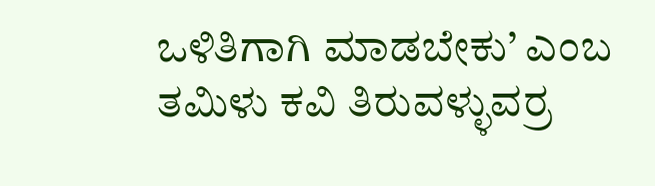ಒಳಿತಿಗಾಗಿ ಮಾಡಬೇಕು’ ಎಂಬ ತಮಿಳು ಕವಿ ತಿರುವಳ್ಳುವರ್ರ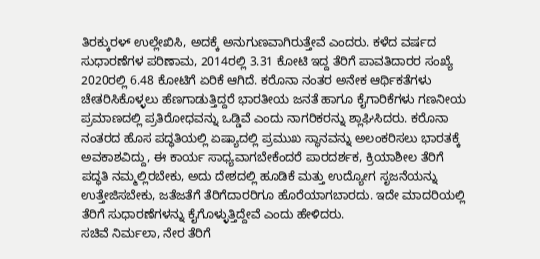ತಿರಕ್ಕುರಳ್ ಉಲ್ಲೇಖಿಸಿ, ಅದಕ್ಕೆ ಅನುಗುಣವಾಗಿರುತ್ತೇವೆ ಎಂದರು. ಕಳೆದ ವರ್ಷದ ಸುಧಾರಣೆಗಳ ಪರಿಣಾಮ, 2014ರಲ್ಲಿ 3.31 ಕೋಟಿ ಇದ್ದ ತೆರಿಗೆ ಪಾವತಿದಾರರ ಸಂಖ್ಯೆ 2020ರಲ್ಲಿ 6.48 ಕೋಟಿಗೆ ಏರಿಕೆ ಆಗಿದೆ. ಕರೊನಾ ನಂತರ ಅನೇಕ ಆರ್ಥಿಕತೆಗಳು ಚೇತರಿಸಿಕೊಳ್ಳಲು ಹೆಣಗಾಡುತ್ತಿದ್ದರೆ ಭಾರತೀಯ ಜನತೆ ಹಾಗೂ ಕೈಗಾರಿಕೆಗಳು ಗಣನೀಯ ಪ್ರಮಾಣದಲ್ಲಿ ಪ್ರತಿರೋಧವನ್ನು ಒಡ್ಡಿವೆ ಎಂದು ನಾಗರಿಕರನ್ನು ಶ್ಲಾಘಿಸಿದರು. ಕರೊನಾ ನಂತರದ ಹೊಸ ಪದ್ಧತಿಯಲ್ಲಿ ಏಷ್ಯಾದಲ್ಲಿ ಪ್ರಮುಖ ಸ್ಥಾನವನ್ನು ಅಲಂಕರಿಸಲು ಭಾರತಕ್ಕೆ ಅವಕಾಶವಿದ್ದು, ಈ ಕಾರ್ಯ ಸಾಧ್ಯವಾಗಬೇಕೆಂದರೆ ಪಾರದರ್ಶಕ, ಕ್ರಿಯಾಶೀಲ ತೆರಿಗೆ ಪದ್ಧತಿ ನಮ್ಮಲ್ಲಿರಬೇಕು, ಅದು ದೇಶದಲ್ಲಿ ಹೂಡಿಕೆ ಮತ್ತು ಉದ್ಯೋಗ ಸೃಜನೆಯನ್ನು ಉತ್ತೇಜಿಸಬೇಕು, ಜತೆಜತೆಗೆ ತೆರಿಗೆದಾರರಿಗೂ ಹೊರೆಯಾಗಬಾರದು. ಇದೇ ಮಾದರಿಯಲ್ಲಿ ತೆರಿಗೆ ಸುಧಾರಣೆಗಳನ್ನು ಕೈಗೊಳ್ಳುತ್ತಿದ್ದೇವೆ ಎಂದು ಹೇಳಿದರು.
ಸಚಿವೆ ನಿರ್ಮಲಾ, ನೇರ ತೆರಿಗೆ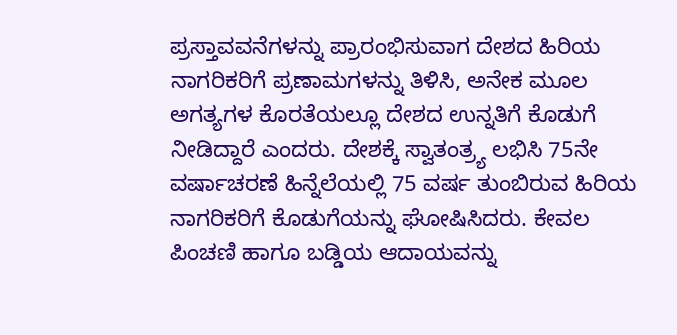ಪ್ರಸ್ತಾವವನೆಗಳನ್ನು ಪ್ರಾರಂಭಿಸುವಾಗ ದೇಶದ ಹಿರಿಯ ನಾಗರಿಕರಿಗೆ ಪ್ರಣಾಮಗಳನ್ನು ತಿಳಿಸಿ, ಅನೇಕ ಮೂಲ ಅಗತ್ಯಗಳ ಕೊರತೆಯಲ್ಲೂ ದೇಶದ ಉನ್ನತಿಗೆ ಕೊಡುಗೆ ನೀಡಿದ್ದಾರೆ ಎಂದರು. ದೇಶಕ್ಕೆ ಸ್ವಾತಂತ್ರ್ಯ ಲಭಿಸಿ 75ನೇ ವರ್ಷಾಚರಣೆ ಹಿನ್ನೆಲೆಯಲ್ಲಿ 75 ವರ್ಷ ತುಂಬಿರುವ ಹಿರಿಯ ನಾಗರಿಕರಿಗೆ ಕೊಡುಗೆಯನ್ನು ಘೋಷಿಸಿದರು. ಕೇವಲ ಪಿಂಚಣಿ ಹಾಗೂ ಬಡ್ಡಿಯ ಆದಾಯವನ್ನು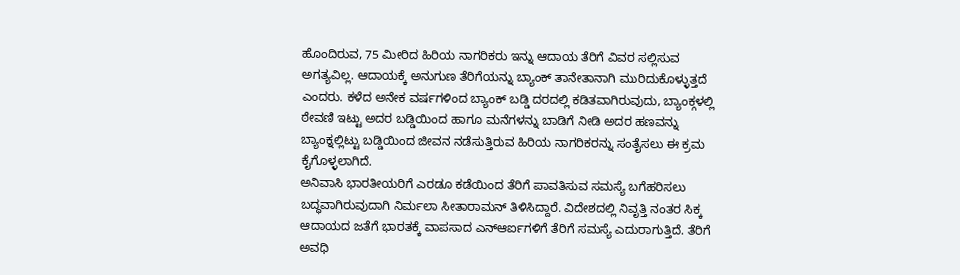ಹೊಂದಿರುವ, 75 ಮೀರಿದ ಹಿರಿಯ ನಾಗರಿಕರು ಇನ್ನು ಆದಾಯ ತೆರಿಗೆ ವಿವರ ಸಲ್ಲಿಸುವ ಅಗತ್ಯವಿಲ್ಲ. ಆದಾಯಕ್ಕೆ ಅನುಗುಣ ತೆರಿಗೆಯನ್ನು ಬ್ಯಾಂಕ್ ತಾನೇತಾನಾಗಿ ಮುರಿದುಕೊಳ್ಳುತ್ತದೆ ಎಂದರು. ಕಳೆದ ಅನೇಕ ವರ್ಷಗಳಿಂದ ಬ್ಯಾಂಕ್ ಬಡ್ಡಿ ದರದಲ್ಲಿ ಕಡಿತವಾಗಿರುವುದು, ಬ್ಯಾಂಕ್ಗಳಲ್ಲಿ ಠೇವಣಿ ಇಟ್ಟು ಅದರ ಬಡ್ಡಿಯಿಂದ ಹಾಗೂ ಮನೆಗಳನ್ನು ಬಾಡಿಗೆ ನೀಡಿ ಅದರ ಹಣವನ್ನು ಬ್ಯಾಂಕ್ನಲ್ಲಿಟ್ಟು ಬಡ್ಡಿಯಿಂದ ಜೀವನ ನಡೆಸುತ್ತಿರುವ ಹಿರಿಯ ನಾಗರಿಕರನ್ನು ಸಂತೈಸಲು ಈ ಕ್ರಮ ಕೈಗೊಳ್ಳಲಾಗಿದೆ.
ಅನಿವಾಸಿ ಭಾರತೀಯರಿಗೆ ಎರಡೂ ಕಡೆಯಿಂದ ತೆರಿಗೆ ಪಾವತಿಸುವ ಸಮಸ್ಯೆ ಬಗೆಹರಿಸಲು ಬದ್ಧವಾಗಿರುವುದಾಗಿ ನಿರ್ಮಲಾ ಸೀತಾರಾಮನ್ ತಿಳಿಸಿದ್ದಾರೆ. ವಿದೇಶದಲ್ಲಿ ನಿವೃತ್ತಿ ನಂತರ ಸಿಕ್ಕ ಆದಾಯದ ಜತೆಗೆ ಭಾರತಕ್ಕೆ ವಾಪಸಾದ ಎನ್ಆರ್ಐಗಳಿಗೆ ತೆರಿಗೆ ಸಮಸ್ಯೆ ಎದುರಾಗುತ್ತಿದೆ. ತೆರಿಗೆ ಅವಧಿ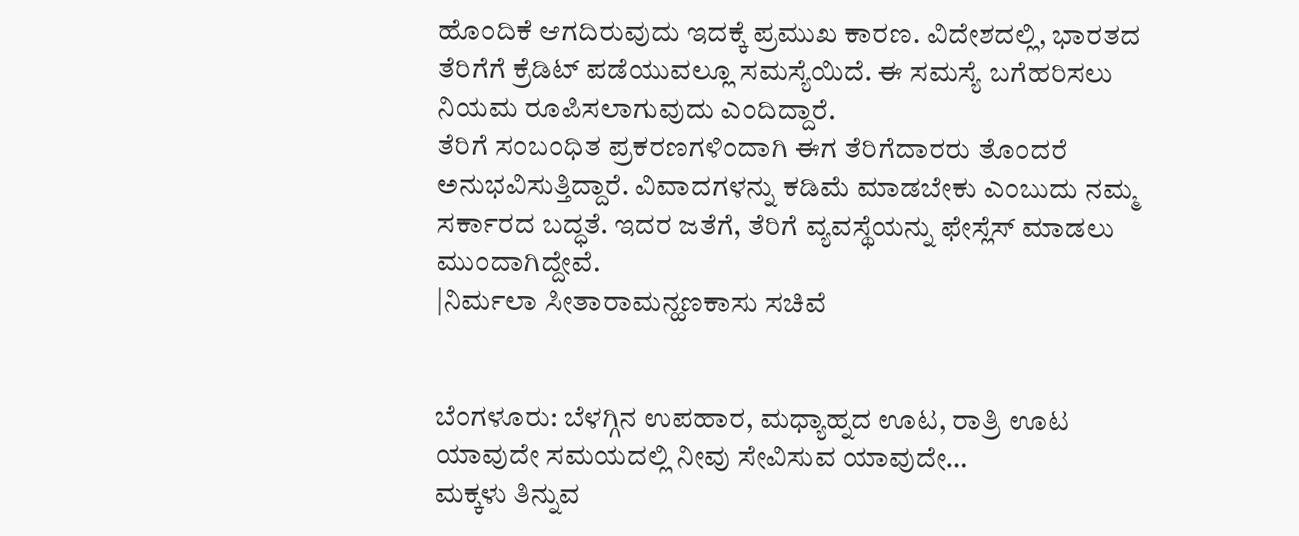ಹೊಂದಿಕೆ ಆಗದಿರುವುದು ಇದಕ್ಕೆ ಪ್ರಮುಖ ಕಾರಣ. ವಿದೇಶದಲ್ಲಿ, ಭಾರತದ ತೆರಿಗೆಗೆ ಕ್ರೆಡಿಟ್ ಪಡೆಯುವಲ್ಲೂ ಸಮಸ್ಯೆಯಿದೆ. ಈ ಸಮಸ್ಯೆ ಬಗೆಹರಿಸಲು ನಿಯಮ ರೂಪಿಸಲಾಗುವುದು ಎಂದಿದ್ದಾರೆ.
ತೆರಿಗೆ ಸಂಬಂಧಿತ ಪ್ರಕರಣಗಳಿಂದಾಗಿ ಈಗ ತೆರಿಗೆದಾರರು ತೊಂದರೆ ಅನುಭವಿಸುತ್ತಿದ್ದಾರೆ. ವಿವಾದಗಳನ್ನು ಕಡಿಮೆ ಮಾಡಬೇಕು ಎಂಬುದು ನಮ್ಮ ಸರ್ಕಾರದ ಬದ್ಧತೆ. ಇದರ ಜತೆಗೆ, ತೆರಿಗೆ ವ್ಯವಸ್ಥೆಯನ್ನು ಫೇಸ್ಲೆಸ್ ಮಾಡಲು ಮುಂದಾಗಿದ್ದೇವೆ.
|ನಿರ್ಮಲಾ ಸೀತಾರಾಮನ್ಹಣಕಾಸು ಸಚಿವೆ


ಬೆಂಗಳೂರು: ಬೆಳಗ್ಗಿನ ಉಪಹಾರ, ಮಧ್ಯಾಹ್ನದ ಊಟ, ರಾತ್ರಿ ಊಟ ಯಾವುದೇ ಸಮಯದಲ್ಲಿ ನೀವು ಸೇವಿಸುವ ಯಾವುದೇ…
ಮಕ್ಕಳು ತಿನ್ನುವ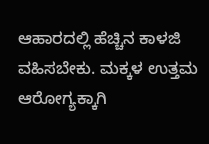ಆಹಾರದಲ್ಲಿ ಹೆಚ್ಚಿನ ಕಾಳಜಿ ವಹಿಸಬೇಕು. ಮಕ್ಕಳ ಉತ್ತಮ ಆರೋಗ್ಯಕ್ಕಾಗಿ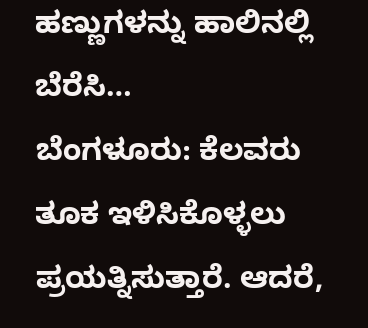ಹಣ್ಣುಗಳನ್ನು ಹಾಲಿನಲ್ಲಿ ಬೆರೆಸಿ…
ಬೆಂಗಳೂರು: ಕೆಲವರು ತೂಕ ಇಳಿಸಿಕೊಳ್ಳಲು ಪ್ರಯತ್ನಿಸುತ್ತಾರೆ. ಆದರೆ,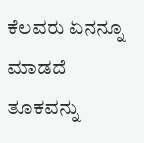ಕೆಲವರು ಏನನ್ನೂ ಮಾಡದೆ ತೂಕವನ್ನು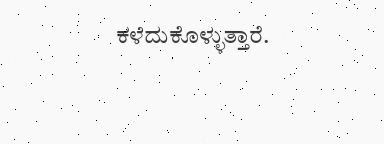ಕಳೆದುಕೊಳ್ಳುತ್ತಾರೆ.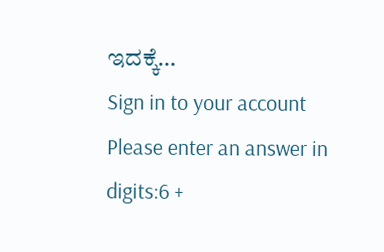ಇದಕ್ಕೆ…
Sign in to your account
Please enter an answer in digits:6 +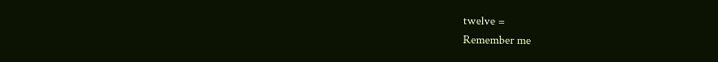twelve =
Remember me